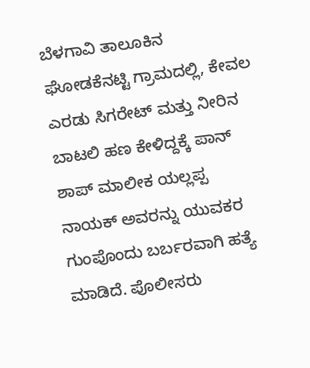ಬೆಳಗಾವಿ ತಾಲೂಕಿನ ಘೋಡಕೆನಟ್ಟಿ ಗ್ರಾಮದಲ್ಲಿ, ಕೇವಲ ಎರಡು ಸಿಗರೇಟ್ ಮತ್ತು ನೀರಿನ ಬಾಟಲಿ ಹಣ ಕೇಳಿದ್ದಕ್ಕೆ ಪಾನ್ ಶಾಪ್ ಮಾಲೀಕ ಯಲ್ಲಪ್ಪ ನಾಯಕ್ ಅವರನ್ನು ಯುವಕರ ಗುಂಪೊಂದು ಬರ್ಬರವಾಗಿ ಹತ್ಯೆ ಮಾಡಿದೆ. ಪೊಲೀಸರು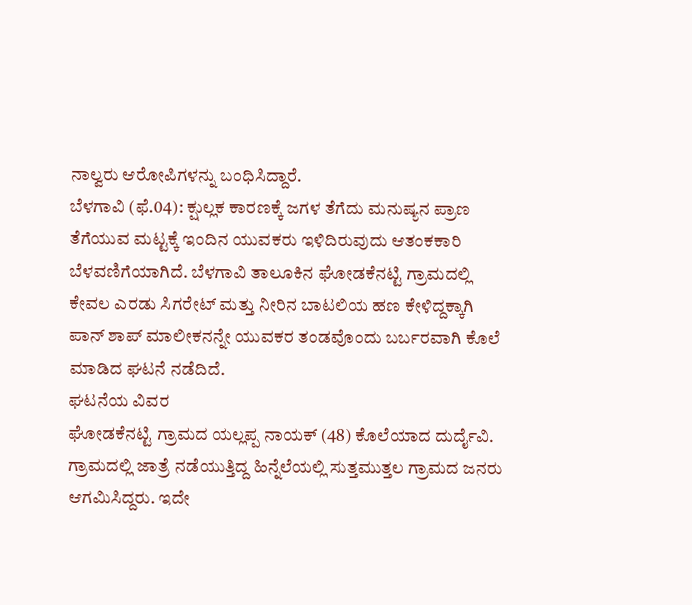ನಾಲ್ವರು ಆರೋಪಿಗಳನ್ನು ಬಂಧಿಸಿದ್ದಾರೆ.
ಬೆಳಗಾವಿ (ಫೆ.04): ಕ್ಷುಲ್ಲಕ ಕಾರಣಕ್ಕೆ ಜಗಳ ತೆಗೆದು ಮನುಷ್ಯನ ಪ್ರಾಣ ತೆಗೆಯುವ ಮಟ್ಟಕ್ಕೆ ಇಂದಿನ ಯುವಕರು ಇಳಿದಿರುವುದು ಆತಂಕಕಾರಿ ಬೆಳವಣಿಗೆಯಾಗಿದೆ. ಬೆಳಗಾವಿ ತಾಲೂಕಿನ ಘೋಡಕೆನಟ್ಟಿ ಗ್ರಾಮದಲ್ಲಿ ಕೇವಲ ಎರಡು ಸಿಗರೇಟ್ ಮತ್ತು ನೀರಿನ ಬಾಟಲಿಯ ಹಣ ಕೇಳಿದ್ದಕ್ಕಾಗಿ ಪಾನ್ ಶಾಪ್ ಮಾಲೀಕನನ್ನೇ ಯುವಕರ ತಂಡವೊಂದು ಬರ್ಬರವಾಗಿ ಕೊಲೆ ಮಾಡಿದ ಘಟನೆ ನಡೆದಿದೆ.
ಘಟನೆಯ ವಿವರ
ಘೋಡಕೆನಟ್ಟಿ ಗ್ರಾಮದ ಯಲ್ಲಪ್ಪ ನಾಯಕ್ (48) ಕೊಲೆಯಾದ ದುರ್ದೈವಿ. ಗ್ರಾಮದಲ್ಲಿ ಜಾತ್ರೆ ನಡೆಯುತ್ತಿದ್ದ ಹಿನ್ನೆಲೆಯಲ್ಲಿ ಸುತ್ತಮುತ್ತಲ ಗ್ರಾಮದ ಜನರು ಆಗಮಿಸಿದ್ದರು. ಇದೇ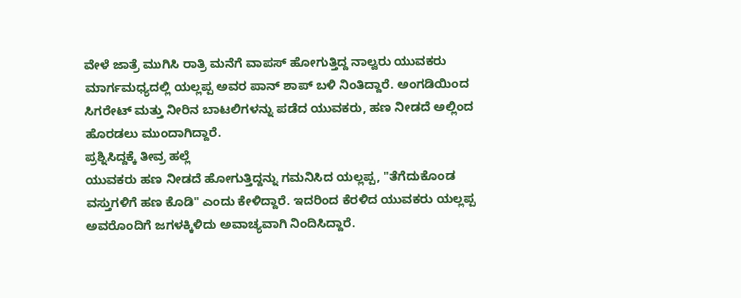ವೇಳೆ ಜಾತ್ರೆ ಮುಗಿಸಿ ರಾತ್ರಿ ಮನೆಗೆ ವಾಪಸ್ ಹೋಗುತ್ತಿದ್ದ ನಾಲ್ವರು ಯುವಕರು ಮಾರ್ಗಮಧ್ಯದಲ್ಲಿ ಯಲ್ಲಪ್ಪ ಅವರ ಪಾನ್ ಶಾಪ್ ಬಳಿ ನಿಂತಿದ್ದಾರೆ. ಅಂಗಡಿಯಿಂದ ಸಿಗರೇಟ್ ಮತ್ತು ನೀರಿನ ಬಾಟಲಿಗಳನ್ನು ಪಡೆದ ಯುವಕರು, ಹಣ ನೀಡದೆ ಅಲ್ಲಿಂದ ಹೊರಡಲು ಮುಂದಾಗಿದ್ದಾರೆ.
ಪ್ರಶ್ನಿಸಿದ್ದಕ್ಕೆ ತೀವ್ರ ಹಲ್ಲೆ
ಯುವಕರು ಹಣ ನೀಡದೆ ಹೋಗುತ್ತಿದ್ದನ್ನು ಗಮನಿಸಿದ ಯಲ್ಲಪ್ಪ, "ತೆಗೆದುಕೊಂಡ ವಸ್ತುಗಳಿಗೆ ಹಣ ಕೊಡಿ" ಎಂದು ಕೇಳಿದ್ದಾರೆ. ಇದರಿಂದ ಕೆರಳಿದ ಯುವಕರು ಯಲ್ಲಪ್ಪ ಅವರೊಂದಿಗೆ ಜಗಳಕ್ಕಿಳಿದು ಅವಾಚ್ಯವಾಗಿ ನಿಂದಿಸಿದ್ದಾರೆ.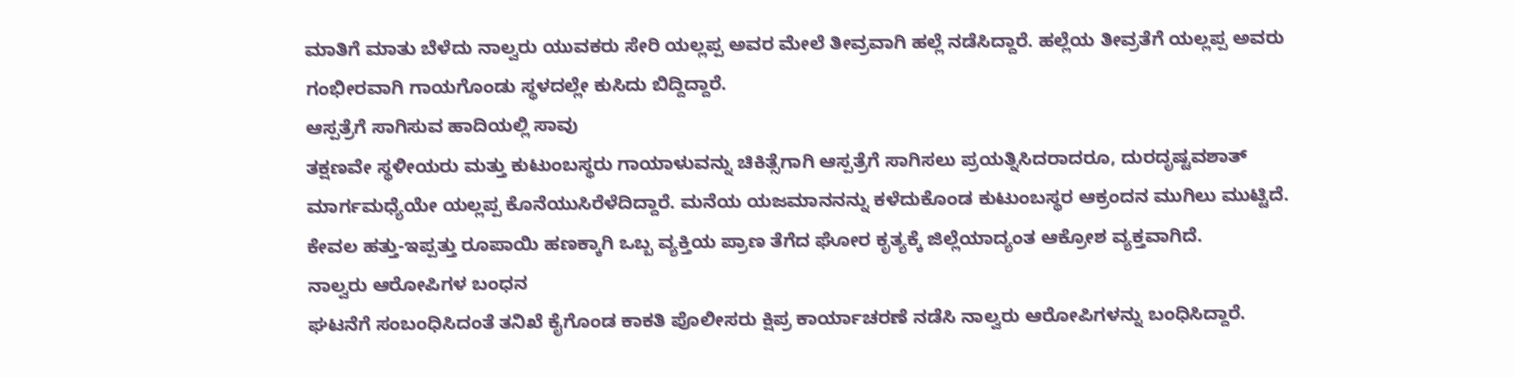ಮಾತಿಗೆ ಮಾತು ಬೆಳೆದು ನಾಲ್ವರು ಯುವಕರು ಸೇರಿ ಯಲ್ಲಪ್ಪ ಅವರ ಮೇಲೆ ತೀವ್ರವಾಗಿ ಹಲ್ಲೆ ನಡೆಸಿದ್ದಾರೆ. ಹಲ್ಲೆಯ ತೀವ್ರತೆಗೆ ಯಲ್ಲಪ್ಪ ಅವರು ಗಂಭೀರವಾಗಿ ಗಾಯಗೊಂಡು ಸ್ಥಳದಲ್ಲೇ ಕುಸಿದು ಬಿದ್ದಿದ್ದಾರೆ.
ಆಸ್ಪತ್ರೆಗೆ ಸಾಗಿಸುವ ಹಾದಿಯಲ್ಲಿ ಸಾವು
ತಕ್ಷಣವೇ ಸ್ಥಳೀಯರು ಮತ್ತು ಕುಟುಂಬಸ್ಥರು ಗಾಯಾಳುವನ್ನು ಚಿಕಿತ್ಸೆಗಾಗಿ ಆಸ್ಪತ್ರೆಗೆ ಸಾಗಿಸಲು ಪ್ರಯತ್ನಿಸಿದರಾದರೂ, ದುರದೃಷ್ಟವಶಾತ್ ಮಾರ್ಗಮಧ್ಯೆಯೇ ಯಲ್ಲಪ್ಪ ಕೊನೆಯುಸಿರೆಳೆದಿದ್ದಾರೆ. ಮನೆಯ ಯಜಮಾನನನ್ನು ಕಳೆದುಕೊಂಡ ಕುಟುಂಬಸ್ಥರ ಆಕ್ರಂದನ ಮುಗಿಲು ಮುಟ್ಟಿದೆ. ಕೇವಲ ಹತ್ತು-ಇಪ್ಪತ್ತು ರೂಪಾಯಿ ಹಣಕ್ಕಾಗಿ ಒಬ್ಬ ವ್ಯಕ್ತಿಯ ಪ್ರಾಣ ತೆಗೆದ ಘೋರ ಕೃತ್ಯಕ್ಕೆ ಜಿಲ್ಲೆಯಾದ್ಯಂತ ಆಕ್ರೋಶ ವ್ಯಕ್ತವಾಗಿದೆ.
ನಾಲ್ವರು ಆರೋಪಿಗಳ ಬಂಧನ
ಘಟನೆಗೆ ಸಂಬಂಧಿಸಿದಂತೆ ತನಿಖೆ ಕೈಗೊಂಡ ಕಾಕತಿ ಪೊಲೀಸರು ಕ್ಷಿಪ್ರ ಕಾರ್ಯಾಚರಣೆ ನಡೆಸಿ ನಾಲ್ವರು ಆರೋಪಿಗಳನ್ನು ಬಂಧಿಸಿದ್ದಾರೆ.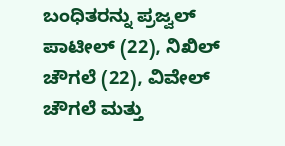ಬಂಧಿತರನ್ನು ಪ್ರಜ್ವಲ್ ಪಾಟೀಲ್ (22), ನಿಖಿಲ್ ಚೌಗಲೆ (22), ವಿವೇಲ್ ಚೌಗಲೆ ಮತ್ತು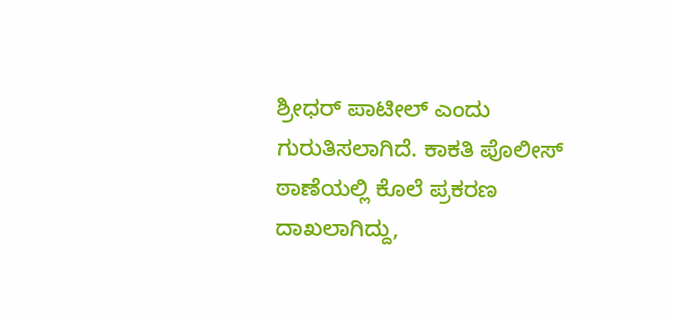ಶ್ರೀಧರ್ ಪಾಟೀಲ್ ಎಂದು ಗುರುತಿಸಲಾಗಿದೆ. ಕಾಕತಿ ಪೊಲೀಸ್ ಠಾಣೆಯಲ್ಲಿ ಕೊಲೆ ಪ್ರಕರಣ ದಾಖಲಾಗಿದ್ದು,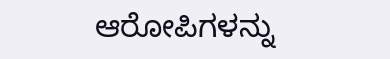ಆರೋಪಿಗಳನ್ನು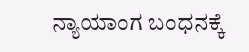ನ್ಯಾಯಾಂಗ ಬಂಧನಕ್ಕೆ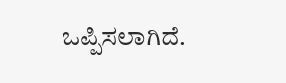ಒಪ್ಪಿಸಲಾಗಿದೆ.